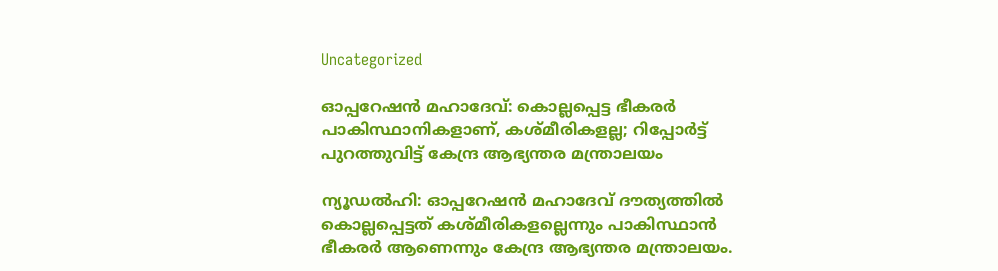Uncategorized

ഓപ്പറേഷൻ മഹാദേവ്: കൊല്ലപ്പെട്ട ഭീകരർ പാകിസ്ഥാനികളാണ്, കശ്‌മീരികളല്ല; റിപ്പോർട്ട് പുറത്തുവിട്ട് കേന്ദ്ര ആഭ്യന്തര മന്ത്രാലയം

ന്യൂഡൽഹി: ഓപ്പറേഷൻ മഹാദേവ് ദൗത്യത്തിൽ കൊല്ലപ്പെട്ടത് കശ്‌മീരികളല്ലെന്നും പാകിസ്ഥാൻ ഭീകരർ ആണെന്നും കേന്ദ്ര ആഭ്യന്തര മന്ത്രാലയം.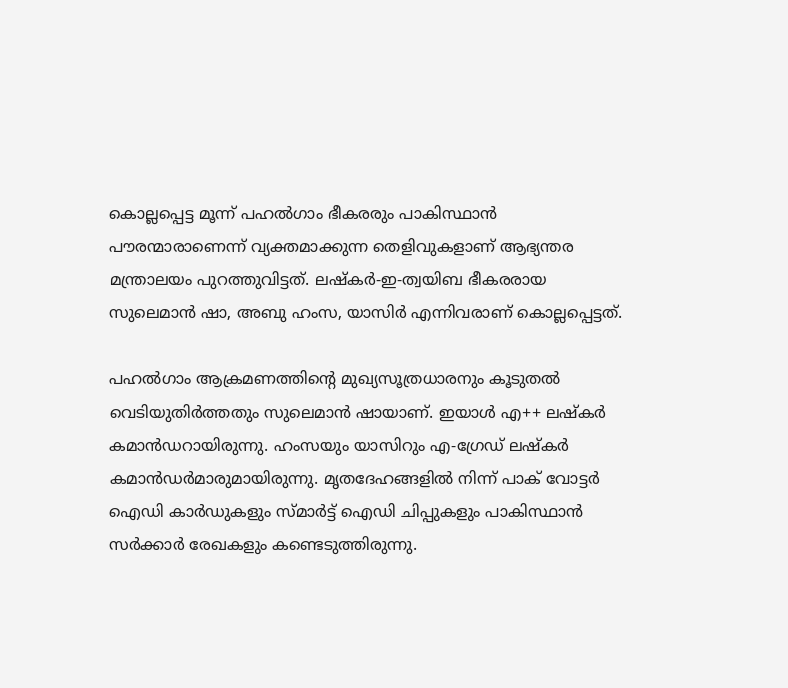കൊല്ലപ്പെട്ട മൂന്ന് പഹൽഗാം ഭീകരരും പാകിസ്ഥാൻ പൗരന്മാരാണെന്ന് വ്യക്തമാക്കുന്ന തെളിവുകളാണ് ആഭ്യന്തര മന്ത്രാലയം പുറത്തുവിട്ടത്. ലഷ്‌കർ-ഇ-ത്വയിബ ഭീകരരായ സുലെമാൻ ഷാ, അബു ഹംസ, യാസിർ എന്നിവരാണ് കൊല്ലപ്പെട്ടത്.

പഹൽഗാം ആക്രമണത്തിൻ്റെ മുഖ്യസൂത്രധാരനും കൂടുതൽ വെടിയുതിർത്തതും സുലെമാൻ ഷായാണ്. ഇയാൾ എ++ ലഷ്‌കർ കമാൻഡറായിരുന്നു. ഹംസയും യാസിറും എ-ഗ്രേഡ് ലഷ്‌കർ കമാൻഡർമാരുമായിരുന്നു. മൃതദേഹങ്ങളിൽ നിന്ന് പാക് വോട്ടർ ഐഡി കാർഡുകളും സ്മാർട്ട് ഐഡി ചിപ്പുകളും പാകിസ്ഥാൻ സർക്കാർ രേഖകളും കണ്ടെടുത്തിരുന്നു.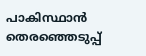പാകിസ്ഥാൻ തെരഞ്ഞെടുപ്പ്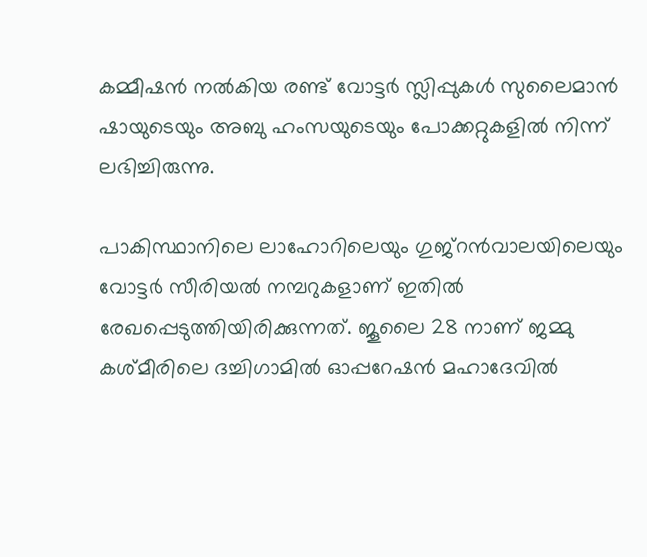കമ്മീഷൻ നൽകിയ രണ്ട് വോട്ടർ സ്ലിപ്പുകൾ സുലൈമാൻ ഷായുടെയും അബു ഹംസയുടെയും പോക്കറ്റുകളിൽ നിന്ന് ലഭിച്ചിരുന്നു.

പാകിസ്ഥാനിലെ ലാഹോറിലെയും ഗുജ്‌റൻവാലയിലെയും വോട്ടർ സീരിയൽ നമ്പറുകളാണ് ഇതിൽ രേഖപ്പെടുത്തിയിരിക്കുന്നത്. ജൂലൈ 28 നാണ് ജമ്മു കശ്മീരിലെ ദച്ചിഗാമിൽ ഓപ്പറേഷൻ മഹാദേവിൽ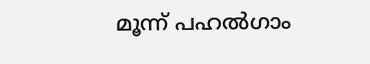മൂന്ന് പഹൽഗാം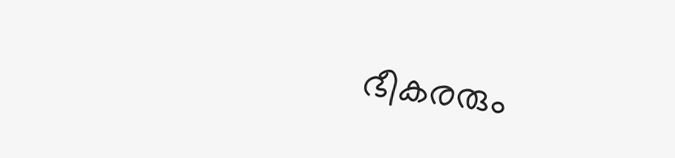ഭീകരരും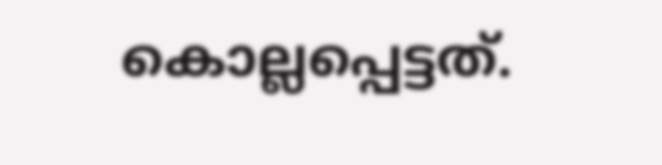കൊല്ലപ്പെട്ടത്.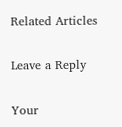Related Articles

Leave a Reply

Your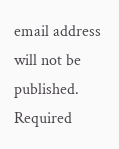email address will not be published. Required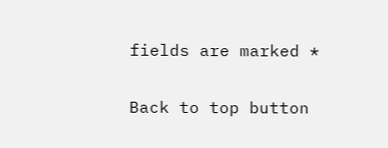fields are marked *

Back to top button